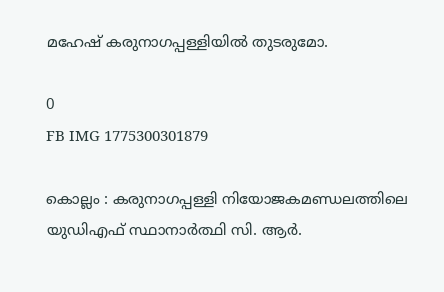മഹേഷ് കരുനാഗപ്പള്ളിയിൽ തുടരുമോ.

0
FB IMG 1775300301879

കൊല്ലം : കരുനാഗപ്പള്ളി നിയോജകമണ്ഡലത്തിലെ യുഡിഎഫ് സ്ഥാനാർത്ഥി സി. ആർ.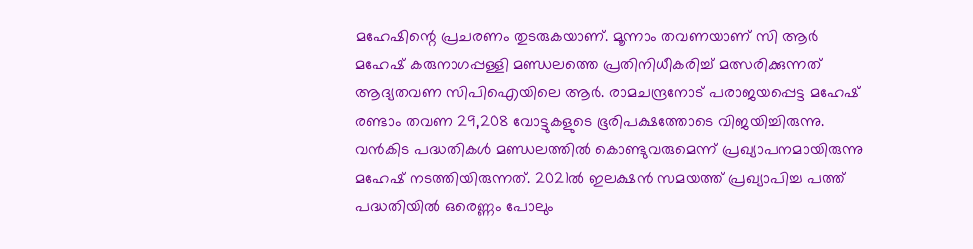മഹേഷിന്റെ പ്രചരണം തുടരുകയാണ്. മൂന്നാം തവണയാണ് സി ആർ മഹേഷ് കരുനാഗപ്പള്ളി മണ്ഡലത്തെ പ്രതിനിധീകരിച്ച് മത്സരിക്കുന്നത് ആദ്യതവണ സിപിഐയിലെ ആർ. രാമചന്ദ്രനോട്‌ പരാജയപ്പെട്ട മഹേഷ് രണ്ടാം തവണ 29,208 വോട്ടുകളുടെ ഭൂരിപക്ഷത്തോടെ വിജയിച്ചിരുന്നു. വൻകിട പദ്ധതികൾ മണ്ഡലത്തിൽ കൊണ്ടുവരുമെന്ന് പ്രഖ്യാപനമായിരുന്നു മഹേഷ് നടത്തിയിരുന്നത്. 2021ൽ ഇലക്ഷൻ സമയത്ത് പ്രഖ്യാപിച്ച പത്ത് പദ്ധതിയിൽ ഒരെണ്ണം പോലും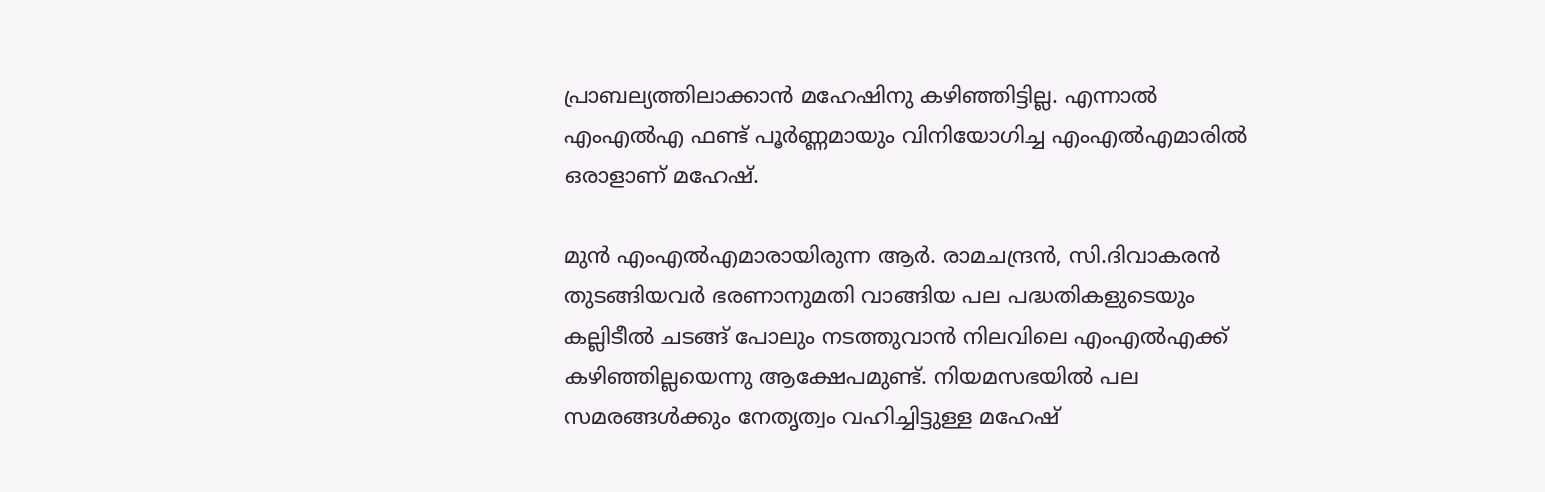പ്രാബല്യത്തിലാക്കാൻ മഹേഷിനു കഴിഞ്ഞിട്ടില്ല. എന്നാൽ എംഎൽഎ ഫണ്ട് പൂർണ്ണമായും വിനിയോഗിച്ച എംഎൽഎമാരിൽ ഒരാളാണ് മഹേഷ്.

മുൻ എംഎൽഎമാരായിരുന്ന ആർ. രാമചന്ദ്രൻ, സി.ദിവാകരൻ തുടങ്ങിയവർ ഭരണാനുമതി വാങ്ങിയ പല പദ്ധതികളുടെയും കല്ലിടീൽ ചടങ്ങ് പോലും നടത്തുവാൻ നിലവിലെ എംഎൽഎക്ക് കഴിഞ്ഞില്ലയെന്നു ആക്ഷേപമുണ്ട്. നിയമസഭയിൽ പല സമരങ്ങൾക്കും നേതൃത്വം വഹിച്ചിട്ടുള്ള മഹേഷ്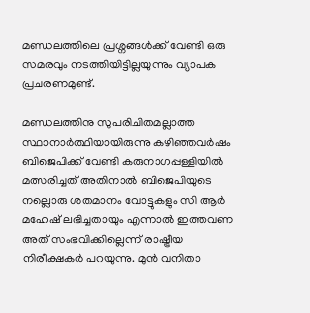മണ്ഡലത്തിലെ പ്രശ്നങ്ങൾക്ക് വേണ്ടി ഒരു സമരവും നടത്തിയിട്ടില്ലയുന്നും വ്യാപക പ്രചരണമുണ്ട്.

മണ്ഡലത്തിനു സുപരിചിതമല്ലാത്ത സ്ഥാനാർത്ഥിയായിരുന്നു കഴിഞ്ഞവർഷം ബിജെപിക്ക് വേണ്ടി കരുനാഗപ്പള്ളിയിൽ മത്സരിച്ചത് അതിനാൽ ബിജെപിയുടെ നല്ലൊരു ശതമാനം വോട്ടുകളും സി ആർ മഹേഷ് ലഭിച്ചതായും എന്നാൽ ഇത്തവണ അത് സംഭവിക്കില്ലെന്ന് രാഷ്ട്രീയ നിരീക്ഷകർ പറയുന്നു. മുൻ വനിതാ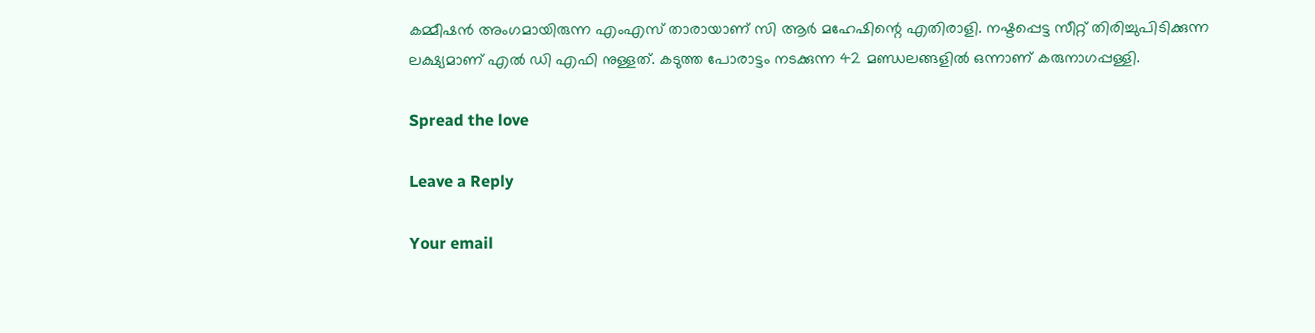കമ്മീഷൻ അംഗമായിരുന്ന എംഎസ് താരായാണ് സി ആർ മഹേഷിന്റെ എതിരാളി. നഷ്ടപ്പെട്ട സീറ്റ് തിരിച്ചുപിടിക്കുന്ന ലക്ഷ്യമാണ് എൽ ഡി എഫി നുള്ളത്. കടുത്ത പോരാട്ടം നടക്കുന്ന 42 മണ്ഡലങ്ങളിൽ ഒന്നാണ് കരുനാഗപ്പള്ളി.

Spread the love

Leave a Reply

Your email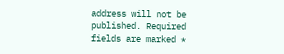address will not be published. Required fields are marked *